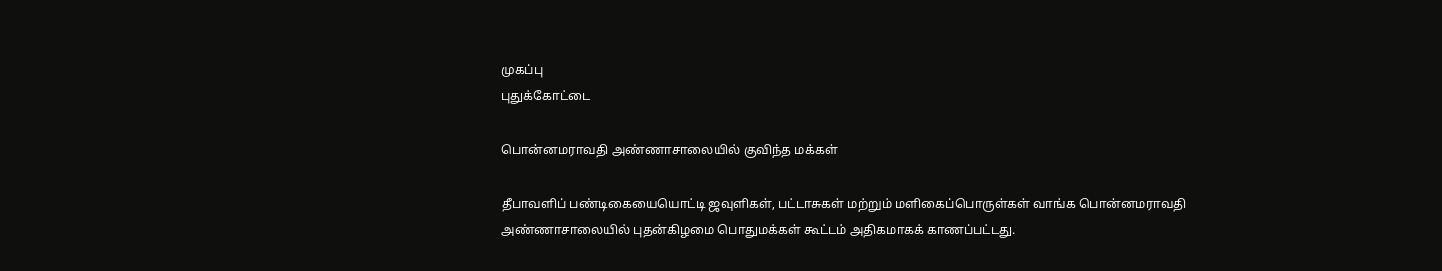முகப்பு
புதுக்கோட்டை

பொன்னமராவதி அண்ணாசாலையில் குவிந்த மக்கள்

தீபாவளிப் பண்டிகையையொட்டி ஜவுளிகள், பட்டாசுகள் மற்றும் மளிகைப்பொருள்கள் வாங்க பொன்னமராவதி அண்ணாசாலையில் புதன்கிழமை பொதுமக்கள் கூட்டம் அதிகமாகக் காணப்பட்டது.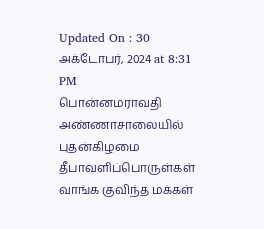Updated On : 30 அக்டோபர், 2024 at 8:31 PM
பொன்னமராவதி அண்ணாசாலையில் புதன்கிழமை தீபாவளிப்பொருள்கள் வாங்க குவிந்த மக்கள்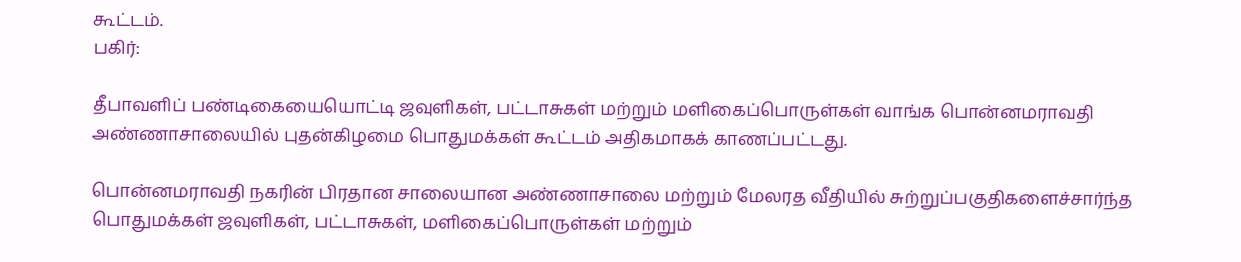கூட்டம்.
பகிர்:

தீபாவளிப் பண்டிகையையொட்டி ஜவுளிகள், பட்டாசுகள் மற்றும் மளிகைப்பொருள்கள் வாங்க பொன்னமராவதி அண்ணாசாலையில் புதன்கிழமை பொதுமக்கள் கூட்டம் அதிகமாகக் காணப்பட்டது.

பொன்னமராவதி நகரின் பிரதான சாலையான அண்ணாசாலை மற்றும் மேலரத வீதியில் சுற்றுப்பகுதிகளைச்சார்ந்த பொதுமக்கள் ஜவுளிகள், பட்டாசுகள், மளிகைப்பொருள்கள் மற்றும்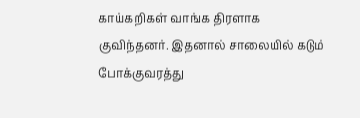காய்கறிகள் வாங்க திரளாக குவிந்தனர். இதனால் சாலையில் கடும் போக்குவரத்து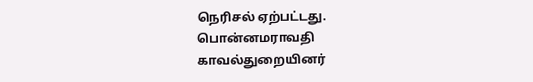நெரிசல் ஏற்பட்டது. பொன்னமராவதி காவல்துறையினர்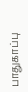பாதுகாப்பு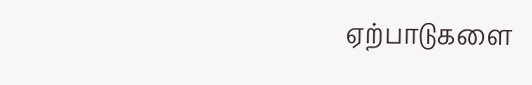ஏற்பாடுகளை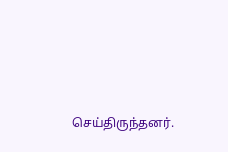செய்திருந்தனர்.